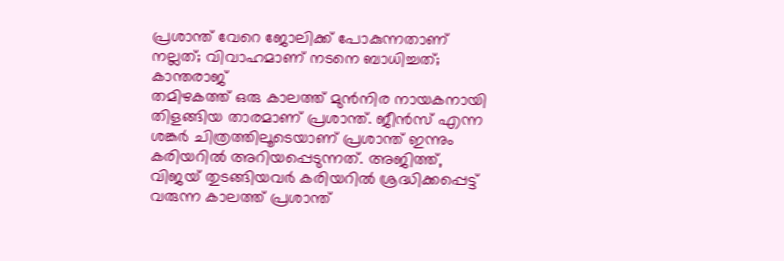പ്രശാന്ത് വേറെ ജോലിക്ക് പോകുന്നതാണ് നല്ലത്; വിവാഹമാണ് നടനെ ബാധിച്ചത്; കാന്തരാജ്
തമിഴകത്ത് ഒരു കാലത്ത് മുൻനിര നായകനായി തിളങ്ങിയ താരമാണ് പ്രശാന്ത്. ജീൻസ് എന്ന ശങ്കർ ചിത്രത്തിലൂടെയാണ് പ്രശാന്ത് ഇന്നും കരിയറിൽ അറിയപ്പെടുന്നത്. അജിത്ത്, വിജയ് തുടങ്ങിയവർ കരിയറിൽ ശ്രദ്ധിക്കപ്പെട്ട് വരുന്ന കാലത്ത് പ്രശാന്ത്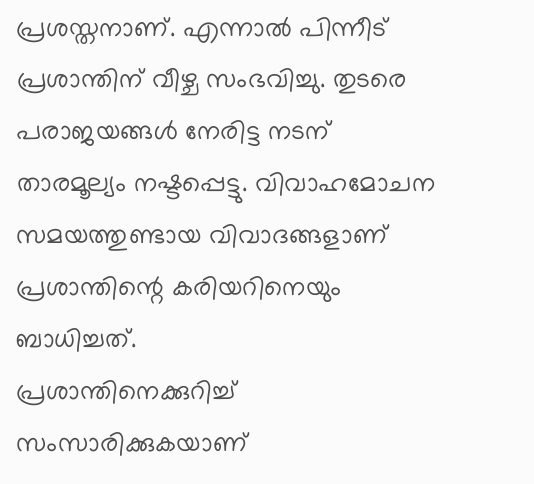പ്രശസ്തനാണ്. എന്നാൽ പിന്നീട് പ്രശാന്തിന് വീഴ്ച സംഭവിച്ചു. തുടരെ പരാജയങ്ങൾ നേരിട്ട നടന് താരമൂല്യം നഷ്ടപ്പെട്ടു. വിവാഹമോചന സമയത്തുണ്ടായ വിവാദങ്ങളാണ് പ്രശാന്തിന്റെ കരിയറിനെയും ബാധിച്ചത്.
പ്രശാന്തിനെക്കുറിച്ച് സംസാരിക്കുകയാണ്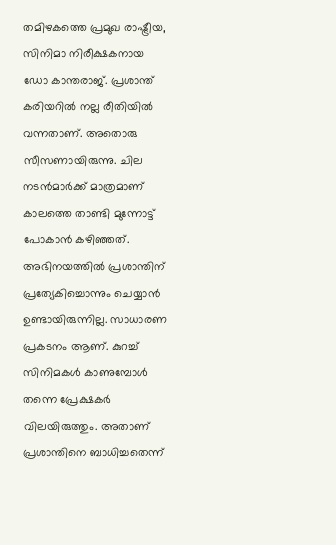തമിഴകത്തെ പ്രമുഖ രാഷ്ട്രീയ, സിനിമാ നിരീക്ഷകനായ ഡോ കാന്തരാജ്. പ്രശാന്ത് കരിയറിൽ നല്ല രീതിയിൽ വന്നതാണ്. അതൊരു സീസണായിരുന്നു. ചില നടൻമാർക്ക് മാത്രമാണ് കാലത്തെ താണ്ടി മുന്നോട്ട് പോകാൻ കഴിഞ്ഞത്. അഭിനയത്തിൽ പ്രശാന്തിന് പ്രത്യേകിച്ചൊന്നും ചെയ്യാൻ ഉണ്ടായിരുന്നില്ല. സാധാരണ പ്രകടനം ആണ്. കുറച്ച് സിനിമകൾ കാണുമ്പോൾ തന്നെ പ്രേക്ഷകർ വിലയിരുത്തും. അതാണ് പ്രശാന്തിനെ ബാധിച്ചതെന്ന്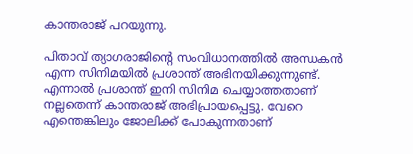കാന്തരാജ് പറയുന്നു.

പിതാവ് ത്യാഗരാജിന്റെ സംവിധാനത്തിൽ അന്ധകൻ എന്ന സിനിമയിൽ പ്രശാന്ത് അഭിനയിക്കുന്നുണ്ട്. എന്നാൽ പ്രശാന്ത് ഇനി സിനിമ ചെയ്യാത്തതാണ് നല്ലതെന്ന് കാന്തരാജ് അഭിപ്രായപ്പെട്ടു. വേറെ എന്തെങ്കിലും ജോലിക്ക് പോകുന്നതാണ്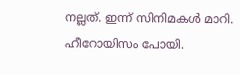നല്ലത്. ഇന്ന് സിനിമകൾ മാറി. ഹീറോയിസം പോയി.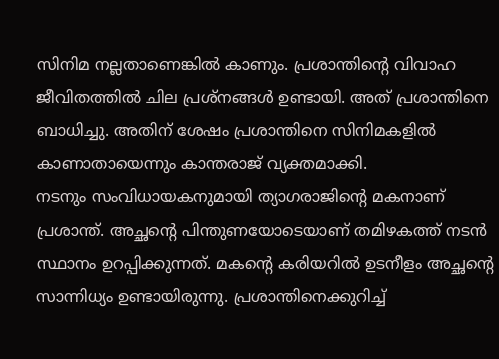സിനിമ നല്ലതാണെങ്കിൽ കാണും. പ്രശാന്തിന്റെ വിവാഹ ജീവിതത്തിൽ ചില പ്രശ്നങ്ങൾ ഉണ്ടായി. അത് പ്രശാന്തിനെ ബാധിച്ചു. അതിന് ശേഷം പ്രശാന്തിനെ സിനിമകളിൽ കാണാതായെന്നും കാന്തരാജ് വ്യക്തമാക്കി.
നടനും സംവിധായകനുമായി ത്യാഗരാജിന്റെ മകനാണ് പ്രശാന്ത്. അച്ഛന്റെ പിന്തുണയോടെയാണ് തമിഴകത്ത് നടൻ സ്ഥാനം ഉറപ്പിക്കുന്നത്. മകന്റെ കരിയറിൽ ഉടനീളം അച്ഛന്റെ സാന്നിധ്യം ഉണ്ടായിരുന്നു. പ്രശാന്തിനെക്കുറിച്ച്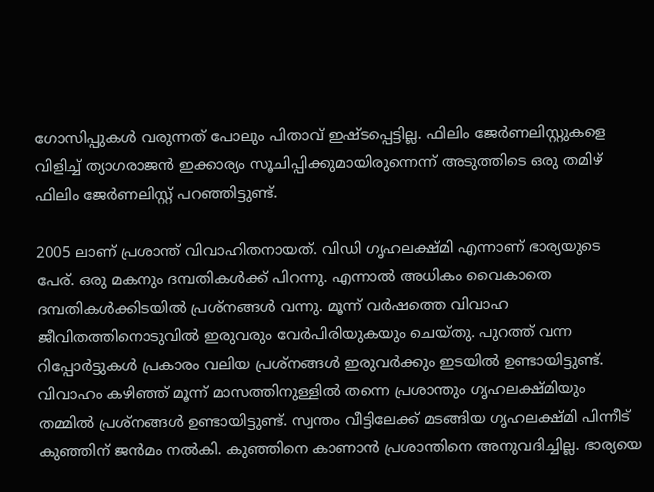ഗോസിപ്പുകൾ വരുന്നത് പോലും പിതാവ് ഇഷ്ടപ്പെട്ടില്ല. ഫിലിം ജേർണലിസ്റ്റുകളെ വിളിച്ച് ത്യാഗരാജൻ ഇക്കാര്യം സൂചിപ്പിക്കുമായിരുന്നെന്ന് അടുത്തിടെ ഒരു തമിഴ് ഫിലിം ജേർണലിസ്റ്റ് പറഞ്ഞിട്ടുണ്ട്.

2005 ലാണ് പ്രശാന്ത് വിവാഹിതനായത്. വിഡി ഗൃഹലക്ഷ്മി എന്നാണ് ഭാര്യയുടെ പേര്. ഒരു മകനും ദമ്പതികൾക്ക് പിറന്നു. എന്നാൽ അധികം വൈകാതെ ദമ്പതികൾക്കിടയിൽ പ്രശ്നങ്ങൾ വന്നു. മൂന്ന് വർഷത്തെ വിവാഹ ജീവിതത്തിനൊടുവിൽ ഇരുവരും വേർപിരിയുകയും ചെയ്തു. പുറത്ത് വന്ന റിപ്പോർട്ടുകൾ പ്രകാരം വലിയ പ്രശ്നങ്ങൾ ഇരുവർക്കും ഇടയിൽ ഉണ്ടായിട്ടുണ്ട്.
വിവാഹം കഴിഞ്ഞ് മൂന്ന് മാസത്തിനുള്ളിൽ തന്നെ പ്രശാന്തും ഗൃഹലക്ഷ്മിയും തമ്മിൽ പ്രശ്നങ്ങൾ ഉണ്ടായിട്ടുണ്ട്. സ്വന്തം വീട്ടിലേക്ക് മടങ്ങിയ ഗൃഹലക്ഷ്മി പിന്നീട് കുഞ്ഞിന് ജൻമം നൽകി. കുഞ്ഞിനെ കാണാൻ പ്രശാന്തിനെ അനുവദിച്ചില്ല. ഭാര്യയെ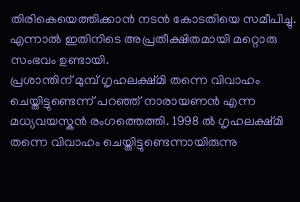തിരികെയെത്തിക്കാൻ നടൻ കോടതിയെ സമീപിച്ചു. എന്നാൽ ഇതിനിടെ അപ്രതീക്ഷിതമായി മറ്റൊരു സംഭവം ഉണ്ടായി.
പ്രശാന്തിന് മുമ്പ് ഗൃഹലക്ഷ്മി തന്നെ വിവാഹം ചെയ്തിട്ടുണ്ടെന്ന് പറഞ്ഞ് നാരായണൻ എന്ന മധ്യവയസ്കൻ രംഗത്തെത്തി. 1998 ൽ ഗൃഹലക്ഷ്മി തന്നെ വിവാഹം ചെയ്തിട്ടുണ്ടെന്നായിരുന്നു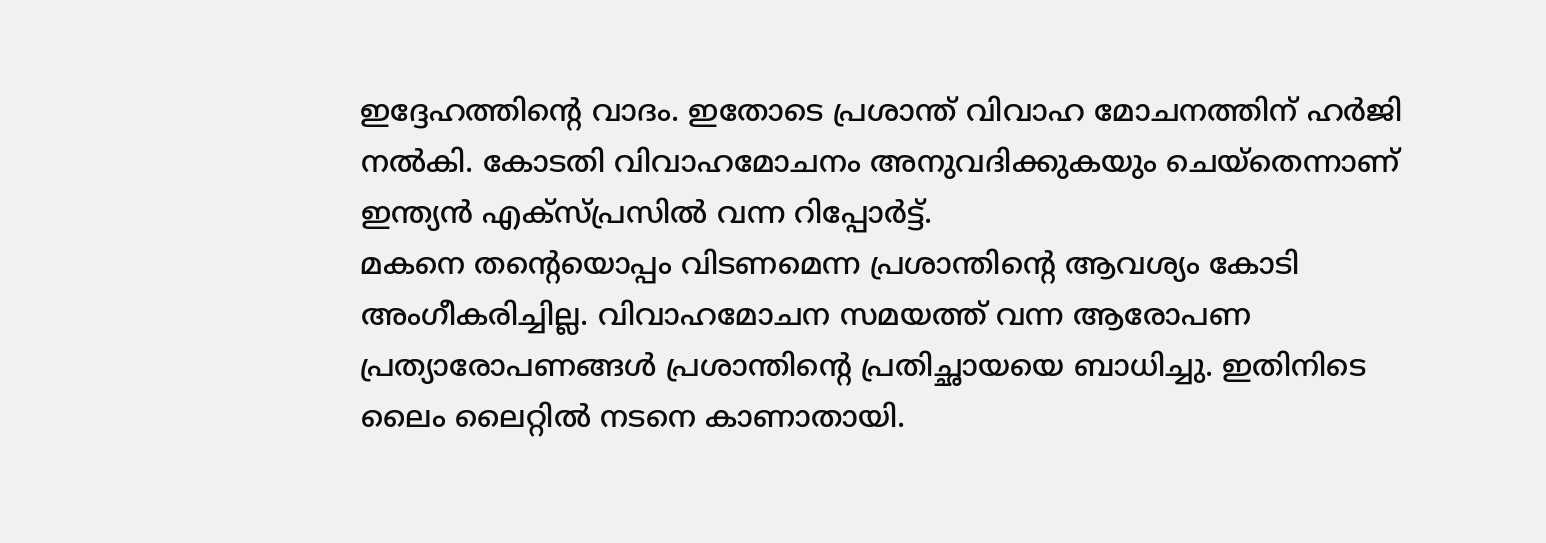ഇദ്ദേഹത്തിന്റെ വാദം. ഇതോടെ പ്രശാന്ത് വിവാഹ മോചനത്തിന് ഹർജി നൽകി. കോടതി വിവാഹമോചനം അനുവദിക്കുകയും ചെയ്തെന്നാണ് ഇന്ത്യൻ എക്സ്പ്രസിൽ വന്ന റിപ്പോർട്ട്.
മകനെ തന്റെയൊപ്പം വിടണമെന്ന പ്രശാന്തിന്റെ ആവശ്യം കോടി അംഗീകരിച്ചില്ല. വിവാഹമോചന സമയത്ത് വന്ന ആരോപണ പ്രത്യാരോപണങ്ങൾ പ്രശാന്തിന്റെ പ്രതിച്ഛായയെ ബാധിച്ചു. ഇതിനിടെ ലൈം ലൈറ്റിൽ നടനെ കാണാതായി.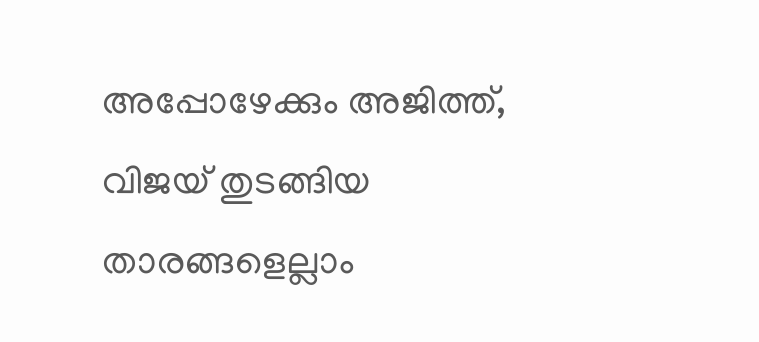അപ്പോഴേക്കും അജിത്ത്, വിജയ് തുടങ്ങിയ താരങ്ങളെല്ലാം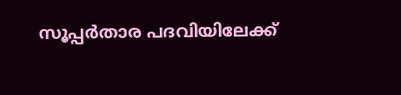സൂപ്പർതാര പദവിയിലേക്ക്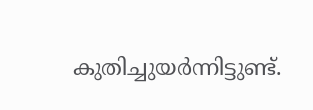കുതിച്ചുയർന്നിട്ടുണ്ട്.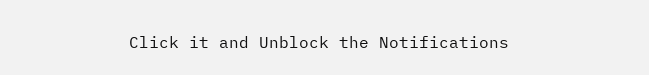Click it and Unblock the Notifications